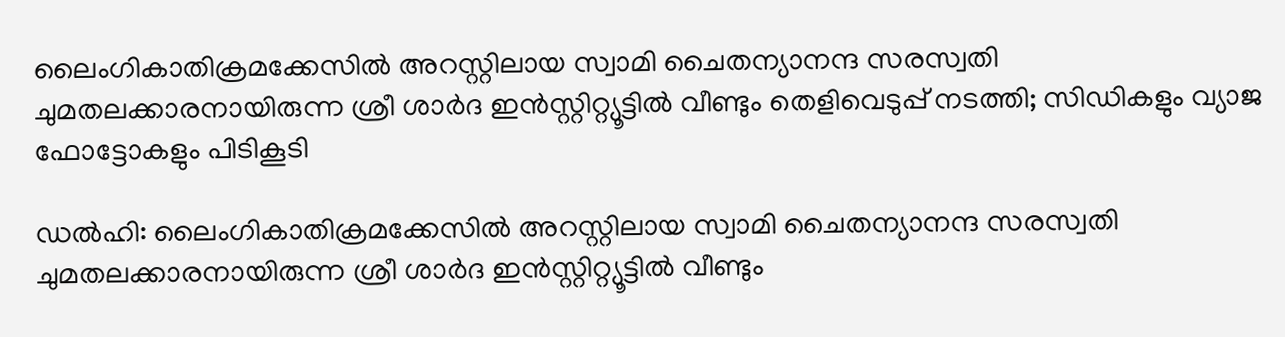ലൈംഗികാതിക്രമക്കേസിൽ അറസ്റ്റിലായ സ്വാമി ചൈതന്യാനന്ദ സരസ്വതി ചുമതലക്കാരനായിരുന്ന ശ്രീ ശാർദ ഇൻസ്റ്റിറ്റ്യൂട്ടിൽ വീണ്ടും തെളിവെടുപ്പ് നടത്തി; സിഡികളും വ്യാജ ഫോട്ടോകളും പിടികൂടി

ഡൽഹി: ലൈംഗികാതിക്രമക്കേസിൽ അറസ്റ്റിലായ സ്വാമി ചൈതന്യാനന്ദ സരസ്വതി ചുമതലക്കാരനായിരുന്ന ശ്രീ ശാർദ ഇൻസ്റ്റിറ്റ്യൂട്ടിൽ വീണ്ടും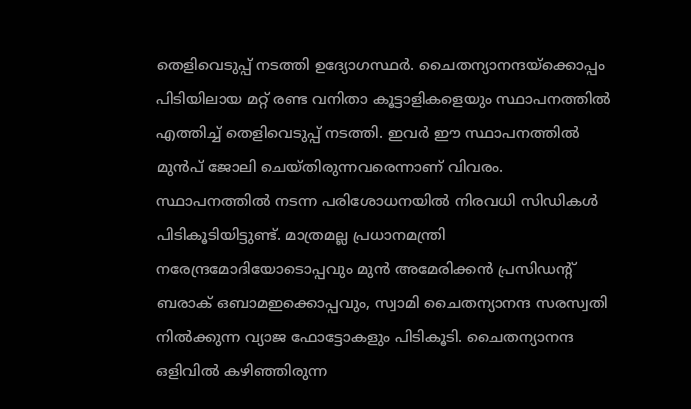തെളിവെടുപ്പ് നടത്തി ഉദ്യോഗസ്ഥർ. ചൈതന്യാനന്ദയ്‌ക്കൊപ്പം പിടിയിലായ മറ്റ് രണ്ട വനിതാ കൂട്ടാളികളെയും സ്ഥാപനത്തിൽ എത്തിച്ച് തെളിവെടുപ്പ് നടത്തി. ഇവർ ഈ സ്ഥാപനത്തിൽ മുൻപ് ജോലി ചെയ്തിരുന്നവരെന്നാണ് വിവരം. സ്ഥാപനത്തിൽ നടന്ന പരിശോധനയിൽ നിരവധി സിഡികൾ പിടികൂടിയിട്ടുണ്ട്. മാത്രമല്ല പ്രധാനമന്ത്രി നരേന്ദ്രമോദിയോടൊപ്പവും മുൻ അമേരിക്കൻ പ്രസിഡന്റ് ബരാക് ഒബാമഇക്കൊപ്പവും, സ്വാമി ചൈതന്യാനന്ദ സരസ്വതി നിൽക്കുന്ന വ്യാജ ഫോട്ടോകളും പിടികൂടി. ചൈതന്യാനന്ദ ഒളിവിൽ കഴിഞ്ഞിരുന്ന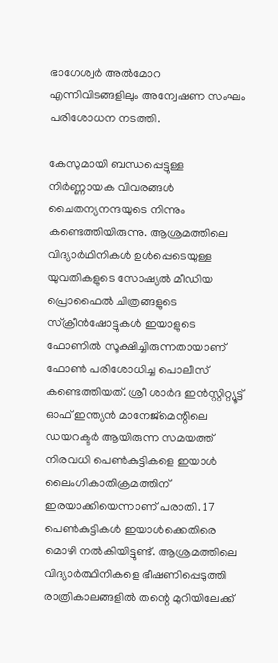ഭാഗേശ്വർ അൽമോറ എന്നിവിടങ്ങളിലും അന്വേഷണ സംഘം പരിശോധന നടത്തി.

കേസുമായി ബന്ധപ്പെട്ടുള്ള നിർണ്ണായക വിവരങ്ങൾ ചൈതന്യനന്ദയുടെ നിന്നും കണ്ടെത്തിയിരുന്നു. ആശ്രമത്തിലെ വിദ്യാർഥിനികൾ ഉൾപ്പെടെയുള്ള യുവതികളുടെ സോഷ്യൽ മീഡിയ പ്രൊഫൈൽ ചിത്രങ്ങളുടെ സ്ക്രീൻഷോട്ടുകൾ ഇയാളുടെ ഫോണിൽ സൂക്ഷിച്ചിരുന്നതായാണ് ഫോൺ പരിശോധിച്ച പൊലീസ് കണ്ടെത്തിയത്. ശ്രീ ശാർദ ഇൻസ്റ്റിറ്റ്യൂട്ട് ഓഫ് ഇന്ത്യൻ മാനേജ്മെന്റിലെ ഡയറക്ടർ ആയിരുന്ന സമയത്ത് നിരവധി പെൺകുട്ടികളെ ഇയാൾ ലൈംഗികാതിക്രമത്തിന് ഇരയാക്കിയെന്നാണ് പരാതി. 17 പെൺകുട്ടികൾ ഇയാൾക്കെതിരെ മൊഴി നൽകിയിട്ടുണ്ട്. ആശ്രമത്തിലെ വിദ്യാർത്ഥിനികളെ ഭീഷണിപ്പെടുത്തി രാത്രികാലങ്ങളിൽ തന്റെ മുറിയിലേക്ക്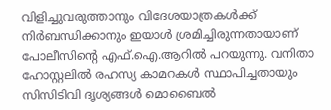വിളിച്ചുവരുത്താനും വിദേശയാത്രകൾക്ക് നിർബന്ധിക്കാനും ഇയാൾ ശ്രമിച്ചിരുന്നതായാണ് പോലീസിന്റെ എഫ്.ഐ.ആറിൽ പറയുന്നു. വനിതാ ഹോസ്റ്റലിൽ രഹസ്യ കാമറകൾ സ്ഥാപിച്ചതായും സിസിടിവി ദൃശ്യങ്ങൾ മൊബൈൽ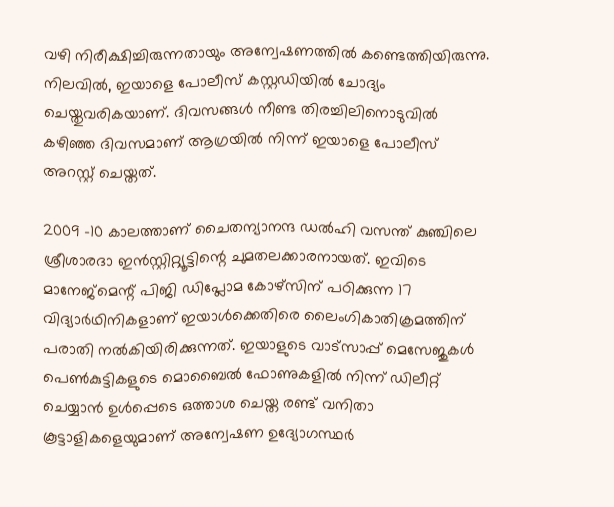വഴി നിരീക്ഷിച്ചിരുന്നതായും അന്വേഷണത്തിൽ കണ്ടെത്തിയിരുന്നു. നിലവിൽ, ഇയാളെ പോലീസ് കസ്റ്റഡിയിൽ ചോദ്യം ചെയ്തുവരികയാണ്. ദിവസങ്ങൾ നീണ്ട തിരച്ചിലിനൊടുവിൽ കഴിഞ്ഞ ദിവസമാണ് ആഗ്രയിൽ നിന്ന് ഇയാളെ പോലീസ് അറസ്റ്റ് ചെയ്തത്.

2009 -10 കാലത്താണ് ചൈതന്യാനന്ദ ഡൽഹി വസന്ത് കുഞ്ചിലെ ശ്രീശാരദാ ഇൻസ്റ്റിറ്റ്യൂട്ടിന്റെ ചുമതലക്കാരനായത്. ഇവിടെ മാനേജ്മെന്റ് പിജി ഡിപ്ലോമ കോഴ്സിന് പഠിക്കുന്ന 17 വിദ്യാർഥിനികളാണ് ഇയാൾക്കെതിരെ ലൈംഗികാതിക്രമത്തിന് പരാതി നൽകിയിരിക്കുന്നത്. ഇയാളുടെ വാട്സാപ്പ് മെസേജുകൾ പെൺകുട്ടികളുടെ മൊബൈൽ ഫോണുകളിൽ നിന്ന് ഡിലീറ്റ് ചെയ്യാൻ ഉൾപ്പെടെ ഒത്താശ ചെയ്ത രണ്ട് വനിതാ കൂട്ടാളികളെയുമാണ് അന്വേഷണ ഉദ്യോഗസ്ഥർ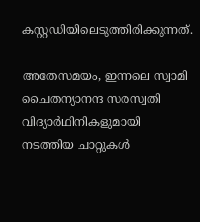കസ്റ്റഡിയിലെടുത്തിരിക്കുന്നത്.

അതേസമയം, ഇന്നലെ സ്വാമി ചൈതന്യാനന്ദ സരസ്വതി വിദ്യാർഥിനികളുമായി നടത്തിയ ചാറ്റുകൾ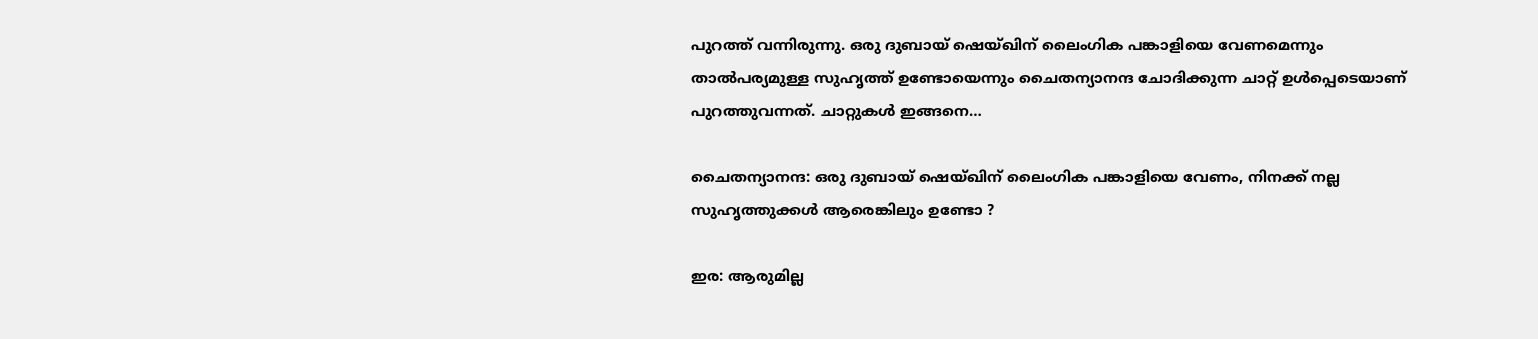പുറത്ത് വന്നിരുന്നു. ഒരു ദുബായ് ഷെയ്ഖിന് ലൈംഗിക പങ്കാളിയെ വേണമെന്നും താൽപര്യമുള്ള സുഹൃത്ത് ഉണ്ടോയെന്നും ചൈതന്യാനന്ദ ചോദിക്കുന്ന ചാറ്റ് ഉൾപ്പെടെയാണ് പുറത്തുവന്നത്. ചാറ്റുകൾ ഇങ്ങനെ…

ചൈതന്യാനന്ദ: ഒരു ദുബായ് ഷെയ്ഖിന് ലൈംഗിക പങ്കാളിയെ വേണം, നിനക്ക് നല്ല സുഹൃത്തുക്കൾ ആരെങ്കിലും ഉണ്ടോ ?

ഇര: ആരുമില്ല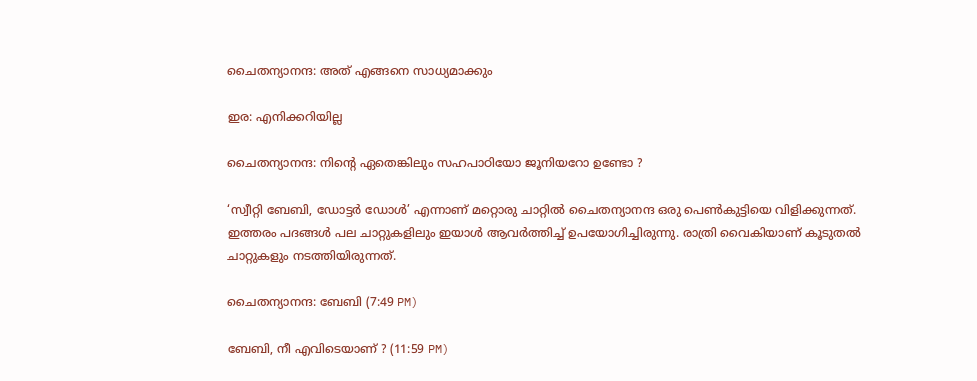ചൈതന്യാനന്ദ: അത് എങ്ങനെ സാധ്യമാക്കും

ഇര: എനിക്കറിയില്ല

ചൈതന്യാനന്ദ: നിന്റെ ഏതെങ്കിലും സഹപാഠിയോ ജൂനിയറോ ഉണ്ടോ ?

‘സ്വീറ്റി ബേബി, ഡോട്ടർ ഡോൾ’ എന്നാണ് മറ്റൊരു ചാറ്റിൽ ചൈതന്യാനന്ദ ഒരു പെൺകുട്ടിയെ വിളിക്കുന്നത്. ഇത്തരം പദങ്ങൾ പല ചാറ്റുകളിലും ഇയാൾ ആവർത്തിച്ച് ഉപയോഗിച്ചിരുന്നു. രാത്രി വൈകിയാണ് കൂടുതൽ ചാറ്റുകളും നടത്തിയിരുന്നത്.

ചൈതന്യാനന്ദ: ബേബി (7:49 PM)

ബേബി, നീ എവിടെയാണ് ? (11:59 PM)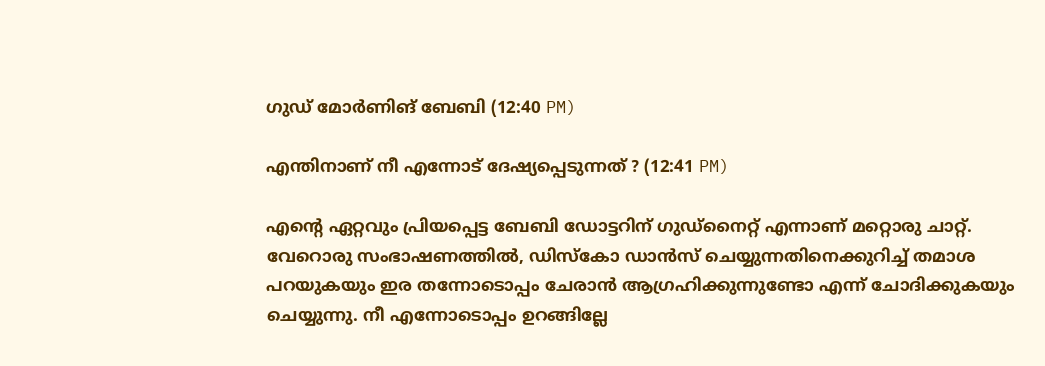ഗുഡ് മോർണിങ് ബേബി (12:40 PM)

എന്തിനാണ് നീ എന്നോട് ദേഷ്യപ്പെടുന്നത് ? (12:41 PM)

എന്റെ ഏറ്റവും പ്രിയപ്പെട്ട ബേബി ഡോട്ടറിന് ഗുഡ്നൈറ്റ് എന്നാണ് മറ്റൊരു ചാറ്റ്. വേറൊരു സംഭാഷണത്തിൽ, ഡിസ്കോ ഡാൻസ് ചെയ്യുന്നതിനെക്കുറിച്ച് തമാശ പറയുകയും ഇര തന്നോടൊപ്പം ചേരാൻ ആഗ്രഹിക്കുന്നുണ്ടോ എന്ന് ചോദിക്കുകയും ചെയ്യുന്നു. നീ എന്നോടൊപ്പം ഉറങ്ങില്ലേ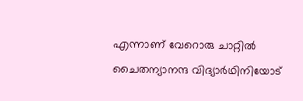എന്നാണ് വേറൊരു ചാറ്റിൽ‌ ചൈതന്യാനന്ദ വിദ്യാർഥിനിയോട്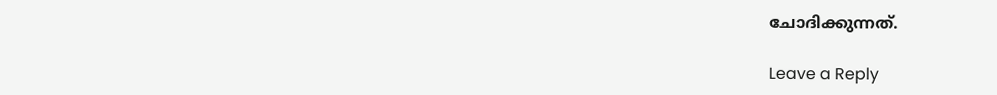ചോദിക്കുന്നത്.

Leave a Reply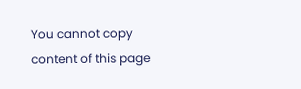You cannot copy content of this page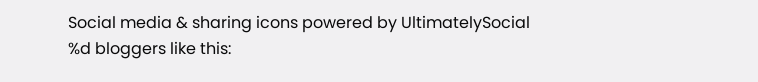Social media & sharing icons powered by UltimatelySocial
%d bloggers like this: